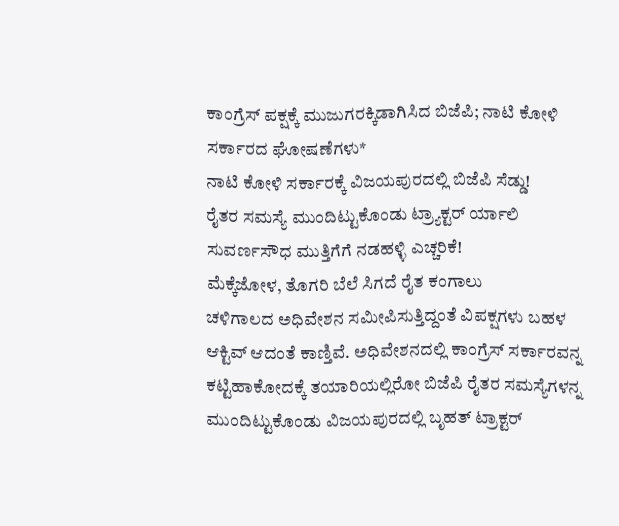ಕಾಂಗ್ರೆಸ್ ಪಕ್ಷಕ್ಕೆ ಮುಜುಗರಕ್ಕಿಡಾಗಿಸಿದ ಬಿಜೆಪಿ; ನಾಟಿ ಕೋಳಿ ಸರ್ಕಾರದ ಘೋಷಣೆಗಳು*
ನಾಟಿ ಕೋಳಿ ಸರ್ಕಾರಕ್ಕೆ ವಿಜಯಪುರದಲ್ಲಿ ಬಿಜೆಪಿ ಸೆಡ್ಡು!
ರೈತರ ಸಮಸ್ಯೆ ಮುಂದಿಟ್ಟುಕೊಂಡು ಟ್ರ್ಯಾಕ್ಟರ್ ರ್ಯಾಲಿ
ಸುವರ್ಣಸೌಧ ಮುತ್ತಿಗೆಗೆ ನಡಹಳ್ಳಿ ಎಚ್ಚರಿಕೆ!
ಮೆಕ್ಕೆಜೋಳ, ತೊಗರಿ ಬೆಲೆ ಸಿಗದೆ ರೈತ ಕಂಗಾಲು
ಚಳಿಗಾಲದ ಅಧಿವೇಶನ ಸಮೀಪಿಸುತ್ತಿದ್ದಂತೆ ವಿಪಕ್ಷಗಳು ಬಹಳ ಆಕ್ಟಿವ್ ಆದಂತೆ ಕಾಣ್ತಿವೆ. ಅಧಿವೇಶನದಲ್ಲಿ ಕಾಂಗ್ರೆಸ್ ಸರ್ಕಾರವನ್ನ ಕಟ್ಟಿಹಾಕೋದಕ್ಕೆ ತಯಾರಿಯಲ್ಲಿರೋ ಬಿಜೆಪಿ ರೈತರ ಸಮಸ್ಯೆಗಳನ್ನ ಮುಂದಿಟ್ಟುಕೊಂಡು ವಿಜಯಪುರದಲ್ಲಿ ಬೃಹತ್ ಟ್ರಾಕ್ಟರ್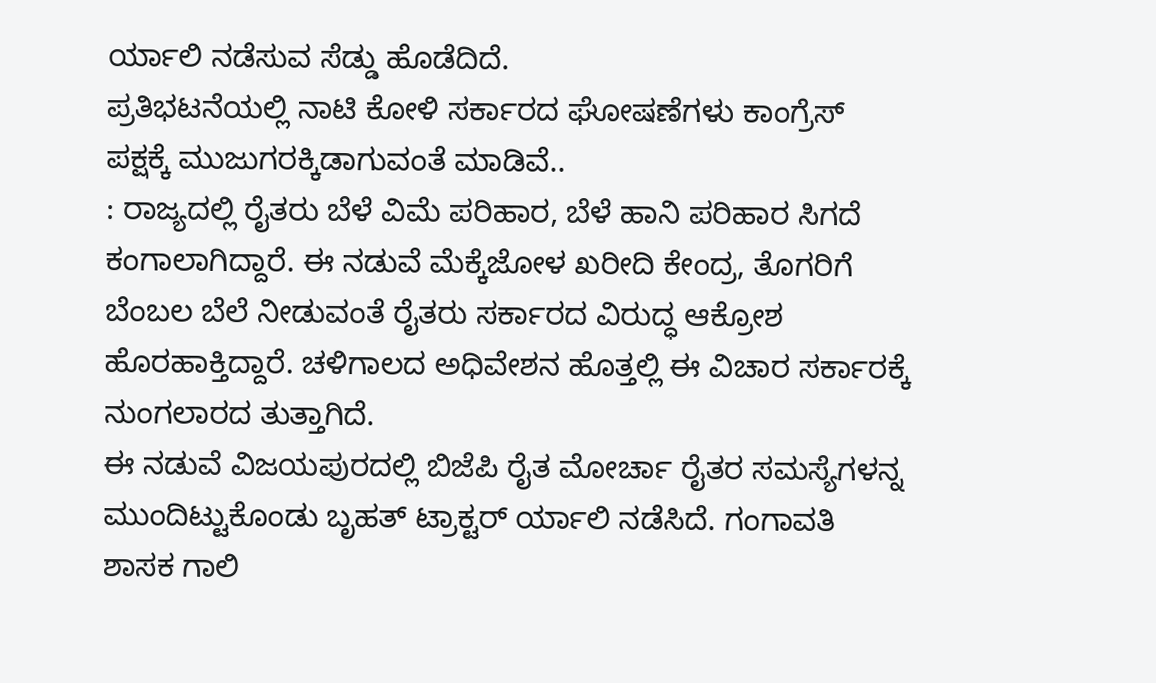ರ್ಯಾಲಿ ನಡೆಸುವ ಸೆಡ್ಡು ಹೊಡೆದಿದೆ.
ಪ್ರತಿಭಟನೆಯಲ್ಲಿ ನಾಟಿ ಕೋಳಿ ಸರ್ಕಾರದ ಘೋಷಣೆಗಳು ಕಾಂಗ್ರೆಸ್ ಪಕ್ಷಕ್ಕೆ ಮುಜುಗರಕ್ಕಿಡಾಗುವಂತೆ ಮಾಡಿವೆ..
: ರಾಜ್ಯದಲ್ಲಿ ರೈತರು ಬೆಳೆ ವಿಮೆ ಪರಿಹಾರ, ಬೆಳೆ ಹಾನಿ ಪರಿಹಾರ ಸಿಗದೆ ಕಂಗಾಲಾಗಿದ್ದಾರೆ. ಈ ನಡುವೆ ಮೆಕ್ಕೆಜೋಳ ಖರೀದಿ ಕೇಂದ್ರ, ತೊಗರಿಗೆ ಬೆಂಬಲ ಬೆಲೆ ನೀಡುವಂತೆ ರೈತರು ಸರ್ಕಾರದ ವಿರುದ್ಧ ಆಕ್ರೋಶ ಹೊರಹಾಕ್ತಿದ್ದಾರೆ. ಚಳಿಗಾಲದ ಅಧಿವೇಶನ ಹೊತ್ತಲ್ಲಿ ಈ ವಿಚಾರ ಸರ್ಕಾರಕ್ಕೆ ನುಂಗಲಾರದ ತುತ್ತಾಗಿದೆ.
ಈ ನಡುವೆ ವಿಜಯಪುರದಲ್ಲಿ ಬಿಜೆಪಿ ರೈತ ಮೋರ್ಚಾ ರೈತರ ಸಮಸ್ಯೆಗಳನ್ನ ಮುಂದಿಟ್ಟುಕೊಂಡು ಬೃಹತ್ ಟ್ರಾಕ್ಟರ್ ರ್ಯಾಲಿ ನಡೆಸಿದೆ. ಗಂಗಾವತಿ ಶಾಸಕ ಗಾಲಿ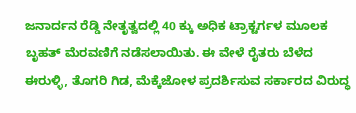ಜನಾರ್ದನ ರೆಡ್ಡಿ ನೇತೃತ್ವದಲ್ಲಿ 40 ಕ್ಕು ಅಧಿಕ ಟ್ರಾಕ್ಟರ್ಗಳ ಮೂಲಕ ಬೃಹತ್ ಮೆರವಣಿಗೆ ನಡೆಸಲಾಯಿತು. ಈ ವೇಳೆ ರೈತರು ಬೆಳೆದ ಈರುಳ್ಳಿ, ತೊಗರಿ ಗಿಡ, ಮೆಕ್ಕೆಜೋಳ ಪ್ರದರ್ಶಿಸುವ ಸರ್ಕಾರದ ವಿರುದ್ಧ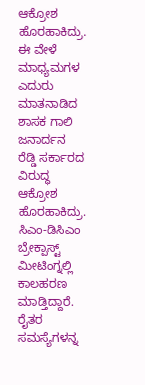ಆಕ್ರೋಶ ಹೊರಹಾಕಿದ್ರು. ಈ ವೇಳೆ ಮಾಧ್ಯಮಗಳ ಎದುರು ಮಾತನಾಡಿದ ಶಾಸಕ ಗಾಲಿ ಜನಾರ್ದನ ರೆಡ್ಡಿ ಸರ್ಕಾರದ ವಿರುದ್ಧ ಆಕ್ರೋಶ ಹೊರಹಾಕಿದ್ರು. ಸಿಎಂ-ಡಿಸಿಎಂ ಬ್ರೇಕ್ಪಾಸ್ಟ್ ಮೀಟಿಂಗ್ನಲ್ಲಿ ಕಾಲಹರಣ ಮಾಡ್ತಿದ್ದಾರೆ. ರೈತರ ಸಮಸ್ಯೆಗಳನ್ನ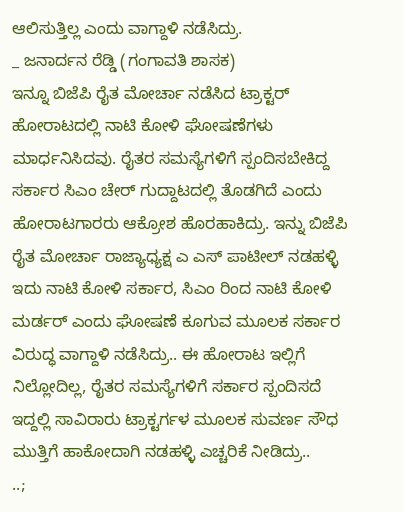ಆಲಿಸುತ್ತಿಲ್ಲ ಎಂದು ವಾಗ್ದಾಳಿ ನಡೆಸಿದ್ರು.
_ ಜನಾರ್ದನ ರೆಡ್ಡಿ (ಗಂಗಾವತಿ ಶಾಸಕ)
ಇನ್ನೂ ಬಿಜೆಪಿ ರೈತ ಮೋರ್ಚಾ ನಡೆಸಿದ ಟ್ರಾಕ್ಟರ್ ಹೋರಾಟದಲ್ಲಿ ನಾಟಿ ಕೋಳಿ ಘೋಷಣೆಗಳು ಮಾರ್ಧನಿಸಿದವು. ರೈತರ ಸಮಸ್ಯೆಗಳಿಗೆ ಸ್ಪಂದಿಸಬೇಕಿದ್ದ ಸರ್ಕಾರ ಸಿಎಂ ಚೇರ್ ಗುದ್ದಾಟದಲ್ಲಿ ತೊಡಗಿದೆ ಎಂದು ಹೋರಾಟಗಾರರು ಆಕ್ರೋಶ ಹೊರಹಾಕಿದ್ರು. ಇನ್ನು ಬಿಜೆಪಿ ರೈತ ಮೋರ್ಚಾ ರಾಜ್ಯಾಧ್ಯಕ್ಷ ಎ ಎಸ್ ಪಾಟೀಲ್ ನಡಹಳ್ಳಿ ಇದು ನಾಟಿ ಕೋಳಿ ಸರ್ಕಾರ, ಸಿಎಂ ರಿಂದ ನಾಟಿ ಕೋಳಿ ಮರ್ಡರ್ ಎಂದು ಘೋಷಣೆ ಕೂಗುವ ಮೂಲಕ ಸರ್ಕಾರ ವಿರುದ್ಧ ವಾಗ್ದಾಳಿ ನಡೆಸಿದ್ರು.. ಈ ಹೋರಾಟ ಇಲ್ಲಿಗೆ ನಿಲ್ಲೋದಿಲ್ಲ, ರೈತರ ಸಮಸ್ಯೆಗಳಿಗೆ ಸರ್ಕಾರ ಸ್ಪಂದಿಸದೆ ಇದ್ದಲ್ಲಿ ಸಾವಿರಾರು ಟ್ರಾಕ್ಟರ್ಗಳ ಮೂಲಕ ಸುವರ್ಣ ಸೌಧ ಮುತ್ತಿಗೆ ಹಾಕೋದಾಗಿ ನಡಹಳ್ಳಿ ಎಚ್ಚರಿಕೆ ನೀಡಿದ್ರು..
..;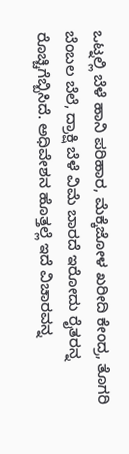ಒಟ್ನಲ್ಲಿ ಬೆಳೆ ಹಾನಿ ಪರಿಹಾರ, ಮೆಕ್ಕೆಜೋಳ ಖರೀದಿ ಕೇಂದ್ರ, ತೊಗರಿ ಬೆಂಬಲ ಬೆಲೆ, ದ್ರಾಕ್ಷಿ ಬೆಳೆ ವಿಮೆ ಬಾರದೆ ಇರೋದು ರೈತರನ್ನ ರೊಚ್ಚಿಗೆಬ್ಬಿಸಿದೆ. ಅಧಿವೇಶನ ಹೊತ್ತಲ್ಲೆ ಇದೆ ವಿಚಾರವನ್ನ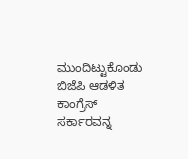ಮುಂದಿಟ್ಟುಕೊಂಡು ಬಿಜೆಪಿ ಆಡಳಿತ ಕಾಂಗ್ರೆಸ್ ಸರ್ಕಾರವನ್ನ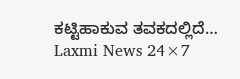ಕಟ್ಟಿಹಾಕುವ ತವಕದಲ್ಲಿದೆ…
Laxmi News 24×7